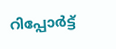റിപ്പോര്‍ട്ട്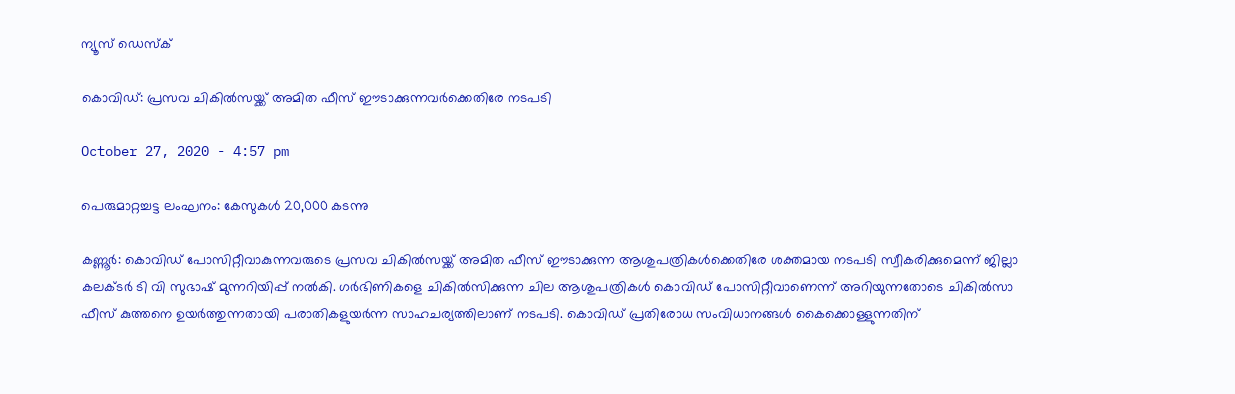ന്യൂസ് ഡെസ്ക്

കൊവിഡ്: പ്രസവ ചികില്‍സയ്ക്ക് അമിത ഫീസ് ഈടാക്കുന്നവര്‍ക്കെതിരേ നടപടി

October 27, 2020 - 4:57 pm

പെരുമാറ്റച്ചട്ട ലംഘനം: കേസുകള്‍ 20,000 കടന്നു

കണ്ണൂര്‍: കൊവിഡ് പോസിറ്റീവാകുന്നവരുടെ പ്രസവ ചികില്‍സയ്ക്ക് അമിത ഫീസ് ഈടാക്കുന്ന ആശുപത്രികള്‍ക്കെതിരേ ശക്തമായ നടപടി സ്വീകരിക്കുമെന്ന് ജില്ലാ കലക്ടര്‍ ടി വി സുഭാഷ് മുന്നറിയിപ്പ് നല്‍കി. ഗര്‍ഭിണികളെ ചികില്‍സിക്കുന്ന ചില ആശുപത്രികള്‍ കൊവിഡ് പോസിറ്റീവാണെന്ന് അറിയുന്നതോടെ ചികില്‍സാ ഫീസ് കുത്തനെ ഉയര്‍ത്തുന്നതായി പരാതികളുയര്‍ന്ന സാഹചര്യത്തിലാണ് നടപടി. കൊവിഡ് പ്രതിരോധ സംവിധാനങ്ങള്‍ കൈക്കൊള്ളുന്നതിന്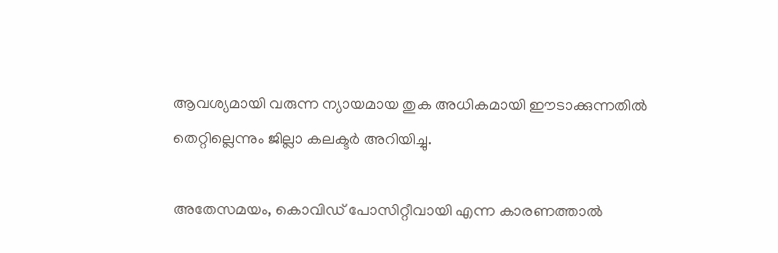ആവശ്യമായി വരുന്ന ന്യായമായ തുക അധികമായി ഈടാക്കുന്നതില്‍ തെറ്റില്ലെന്നും ജില്ലാ കലക്ടര്‍ അറിയിച്ചു.

അതേസമയം, കൊവിഡ് പോസിറ്റീവായി എന്ന കാരണത്താല്‍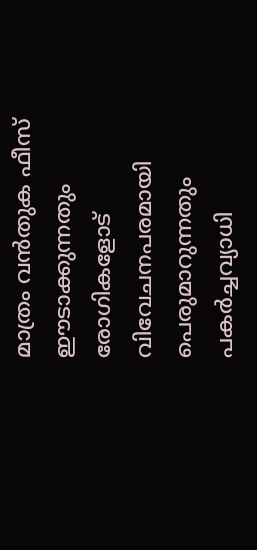മാത്രം വന്‍തുക ഫീസ് ഈടാക്കുന്നതും രോഗികളോട് വിവേചനപരമായി പെരുമാറുന്നതും പകര്‍ച്ചവ്യാധി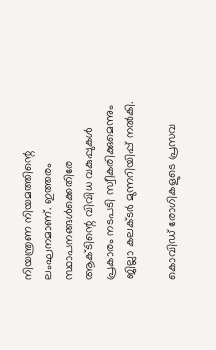നിയന്ത്രണ നിയമത്തിന്റെ ലംഘനമാണ്. ഇത്തരം സ്ഥാപനങ്ങള്‍ക്കെതിരേ ആക്ടിന്റെ വിവിധ വകുപ്പുകള്‍ പ്രകാരം നടപടി സ്വീകരിക്കുമെന്നും ജില്ലാ കലക്ടര്‍ മുന്നറിയിപ്പ് നല്‍കി.

കൊവിഡ് രോഗികളുടെ പ്രസവ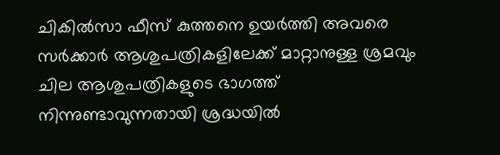ചികില്‍സാ ഫീസ് കുത്തനെ ഉയര്‍ത്തി അവരെ സര്‍ക്കാര്‍ ആശുപത്രികളിലേക്ക് മാറ്റാനുള്ള ശ്രമവും ചില ആശുപത്രികളുടെ ഭാഗത്ത് നിന്നുണ്ടാവുന്നതായി ശ്രദ്ധയില്‍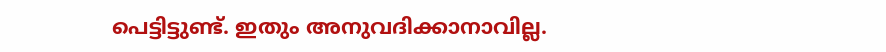പെട്ടിട്ടുണ്ട്. ഇതും അനുവദിക്കാനാവില്ല.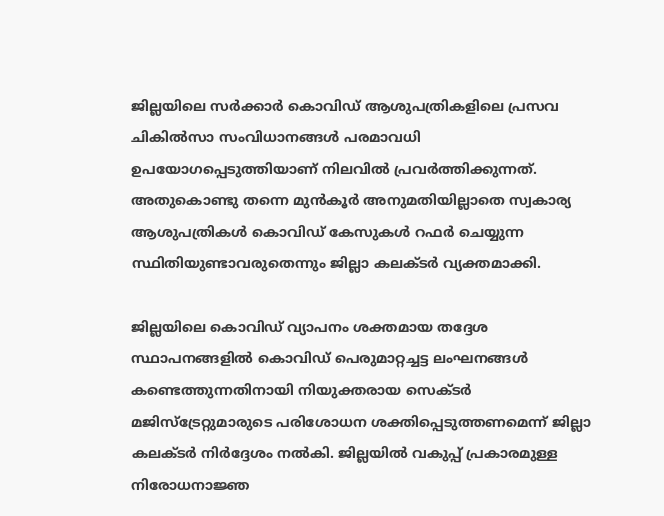ജില്ലയിലെ സര്‍ക്കാര്‍ കൊവിഡ് ആശുപത്രികളിലെ പ്രസവ ചികില്‍സാ സംവിധാനങ്ങള്‍ പരമാവധി ഉപയോഗപ്പെടുത്തിയാണ് നിലവില്‍ പ്രവര്‍ത്തിക്കുന്നത്. അതുകൊണ്ടു തന്നെ മുന്‍കൂര്‍ അനുമതിയില്ലാതെ സ്വകാര്യ ആശുപത്രികള്‍ കൊവിഡ് കേസുകള്‍ റഫര്‍ ചെയ്യുന്ന സ്ഥിതിയുണ്ടാവരുതെന്നും ജില്ലാ കലക്ടര്‍ വ്യക്തമാക്കി.

ജില്ലയിലെ കൊവിഡ് വ്യാപനം ശക്തമായ തദ്ദേശ സ്ഥാപനങ്ങളില്‍ കൊവിഡ് പെരുമാറ്റച്ചട്ട ലംഘനങ്ങള്‍ കണ്ടെത്തുന്നതിനായി നിയുക്തരായ സെക്ടര്‍ മജിസ്‌ട്രേറ്റുമാരുടെ പരിശോധന ശക്തിപ്പെടുത്തണമെന്ന് ജില്ലാ കലക്ടര്‍ നിര്‍ദ്ദേശം നല്‍കി. ജില്ലയില്‍ വകുപ്പ് പ്രകാരമുള്ള നിരോധനാജ്ഞ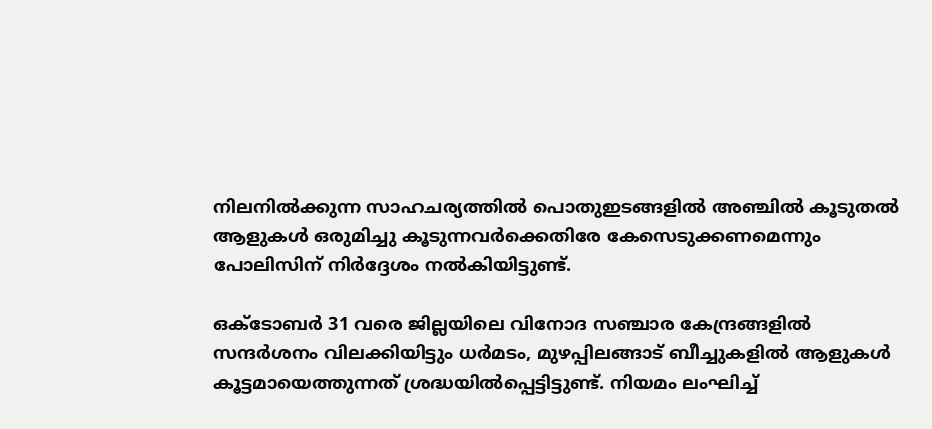നിലനില്‍ക്കുന്ന സാഹചര്യത്തില്‍ പൊതുഇടങ്ങളില്‍ അഞ്ചില്‍ കൂടുതല്‍ ആളുകള്‍ ഒരുമിച്ചു കൂടുന്നവര്‍ക്കെതിരേ കേസെടുക്കണമെന്നും പോലിസിന് നിര്‍ദ്ദേശം നല്‍കിയിട്ടുണ്ട്.

ഒക്ടോബര്‍ 31 വരെ ജില്ലയിലെ വിനോദ സഞ്ചാര കേന്ദ്രങ്ങളില്‍ സന്ദര്‍ശനം വിലക്കിയിട്ടും ധര്‍മടം, മുഴപ്പിലങ്ങാട് ബീച്ചുകളില്‍ ആളുകള്‍ കൂട്ടമായെത്തുന്നത് ശ്രദ്ധയില്‍പ്പെട്ടിട്ടുണ്ട്. നിയമം ലംഘിച്ച്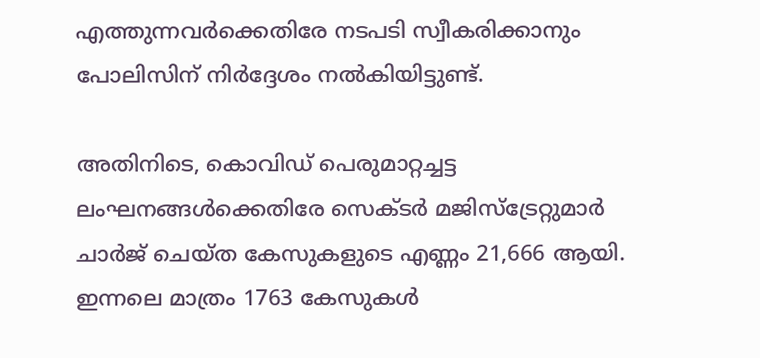എത്തുന്നവര്‍ക്കെതിരേ നടപടി സ്വീകരിക്കാനും പോലിസിന് നിര്‍ദ്ദേശം നല്‍കിയിട്ടുണ്ട്.

അതിനിടെ, കൊവിഡ് പെരുമാറ്റച്ചട്ട ലംഘനങ്ങള്‍ക്കെതിരേ സെക്ടര്‍ മജിസ്‌ട്രേറ്റുമാര്‍ ചാര്‍ജ് ചെയ്ത കേസുകളുടെ എണ്ണം 21,666 ആയി. ഇന്നലെ മാത്രം 1763 കേസുകള്‍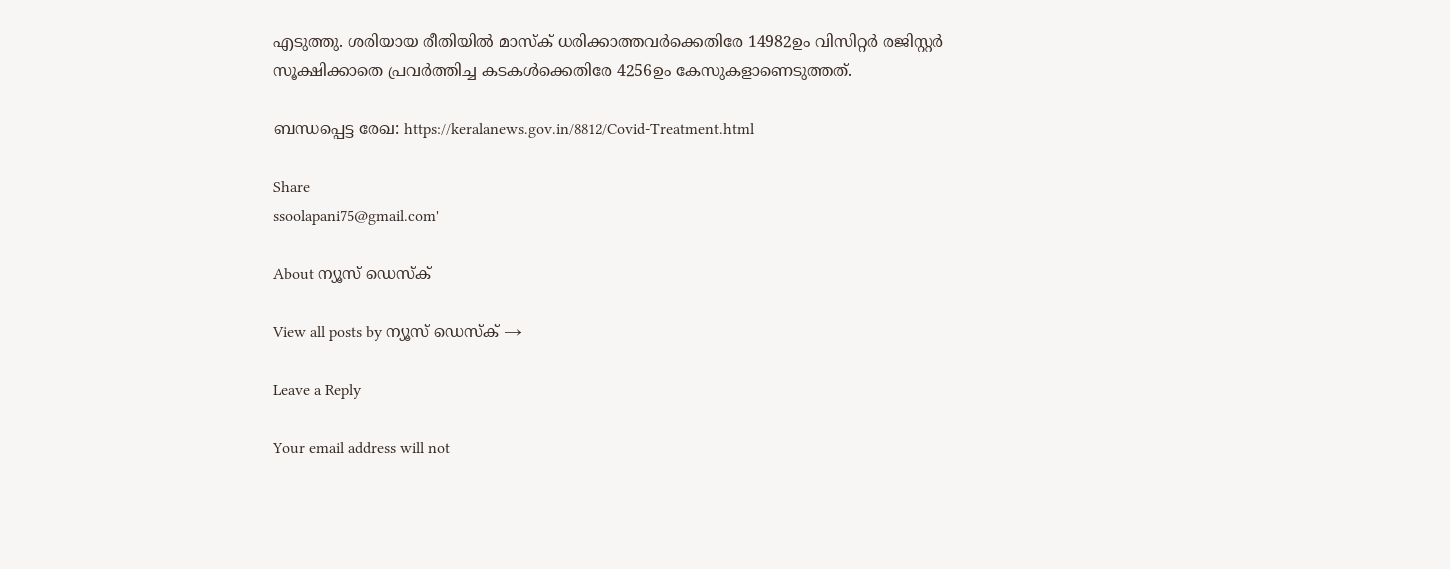എടുത്തു. ശരിയായ രീതിയില്‍ മാസ്‌ക് ധരിക്കാത്തവര്‍ക്കെതിരേ 14982ഉം വിസിറ്റര്‍ രജിസ്റ്റര്‍ സൂക്ഷിക്കാതെ പ്രവര്‍ത്തിച്ച കടകള്‍ക്കെതിരേ 4256ഉം കേസുകളാണെടുത്തത്.

ബന്ധപ്പെട്ട രേഖ: https://keralanews.gov.in/8812/Covid-Treatment.html

Share
ssoolapani75@gmail.com'

About ന്യൂസ് ഡെസ്ക്

View all posts by ന്യൂസ് ഡെസ്ക് →

Leave a Reply

Your email address will not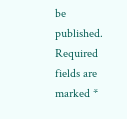be published. Required fields are marked *